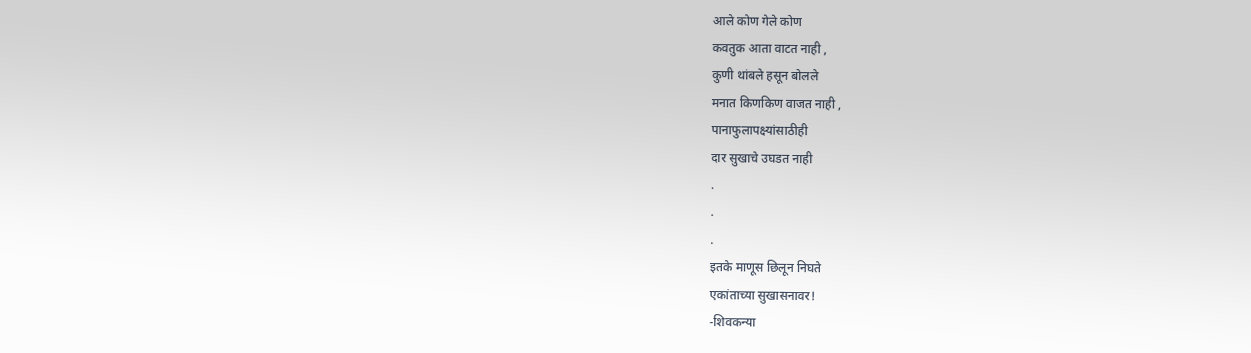आले कोण गेले कोण
कवतुक आता वाटत नाही ,
कुणी थांबले हसून बोलले
मनात किणकिण वाजत नाही ,
पानाफुलापक्ष्यांसाठीही
दार सुखाचे उघडत नाही
.
.
.
इतके माणूस छिलून निघते
एकांताच्या सुखासनावर!
-शिवकन्या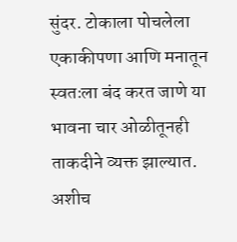सुंदर. टोकाला पोचलेला एकाकीपणा आणि मनातून स्वतःला बंद करत जाणे या भावना चार ओळीतूनही ताकदीने व्यक्त झाल्यात.
अशीच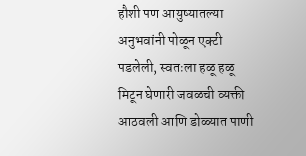हौशी पण आयुष्यातल्या अनुभवांनी पोळून एक्टी पडलेली, स्वतःला हळू हळू मिटून घेणारी जवळची व्यक्ती आठवली आणि डोळ्यात पाणी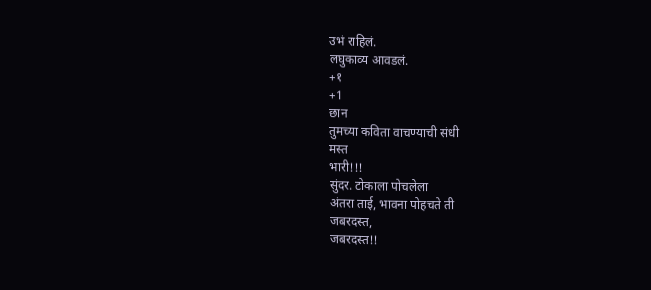उभं राहिलं.
लघुकाव्य आवडलं.
+१
+1
छान
तुमच्या कविता वाचण्याची संधी
मस्त
भारी!!!
सुंदर. टोकाला पोचलेला
अंतरा ताई, भावना पोहचते ती
जबरदस्त,
जबरदस्त!!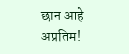छान आहे
अप्रतिम!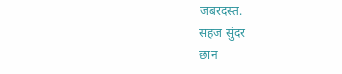जबरदस्त.
सहज सुंदर
छान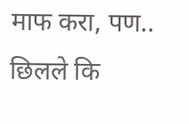माफ करा, पण..
छिलले कि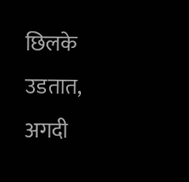छिलके उडतात, अगदी